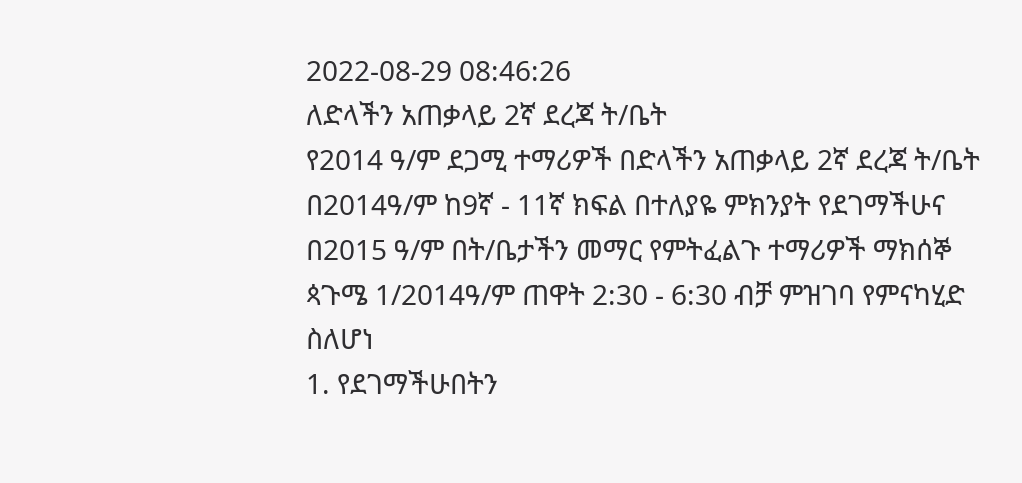2022-08-29 08:46:26
ለድላችን አጠቃላይ 2ኛ ደረጃ ት/ቤት
የ2014 ዓ/ም ደጋሚ ተማሪዎች በድላችን አጠቃላይ 2ኛ ደረጃ ት/ቤት በ2014ዓ/ም ከ9ኛ - 11ኛ ክፍል በተለያዬ ምክንያት የደገማችሁና በ2015 ዓ/ም በት/ቤታችን መማር የምትፈልጉ ተማሪዎች ማክሰኞ ጳጉሜ 1/2014ዓ/ም ጠዋት 2:30 - 6:30 ብቻ ምዝገባ የምናካሂድ ስለሆነ
1. የደገማችሁበትን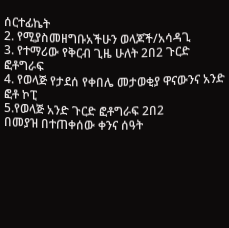ሰርተፊኬት
2. የሚያስመዘግቡአችሁን ወላጆች/አሳዳጊ
3. የተማሪው የቅርብ ጊዜ ሁለት 2በ2 ጉርድ ፎቶግራፍ
4. የወላጅ የታደሰ የቀበሌ መታወቂያ ዋናውንና አንድ ፎቶ ኮፒ
5.የወላጅ አንድ ጉርድ ፎቶግራፍ 2በ2
በመያዝ በተጠቀሰው ቀንና ሰዓት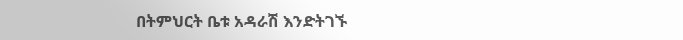በትምህርት ቤቱ አዳራሽ እንድትገኙ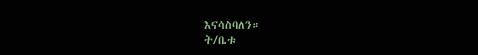እናሳስባለን።
ት/ቤቱ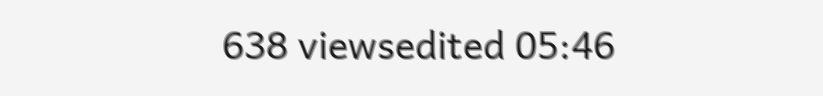638 viewsedited 05:46